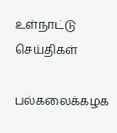உள்நாட்டு செய்திகள்

பல்கலைக்கழக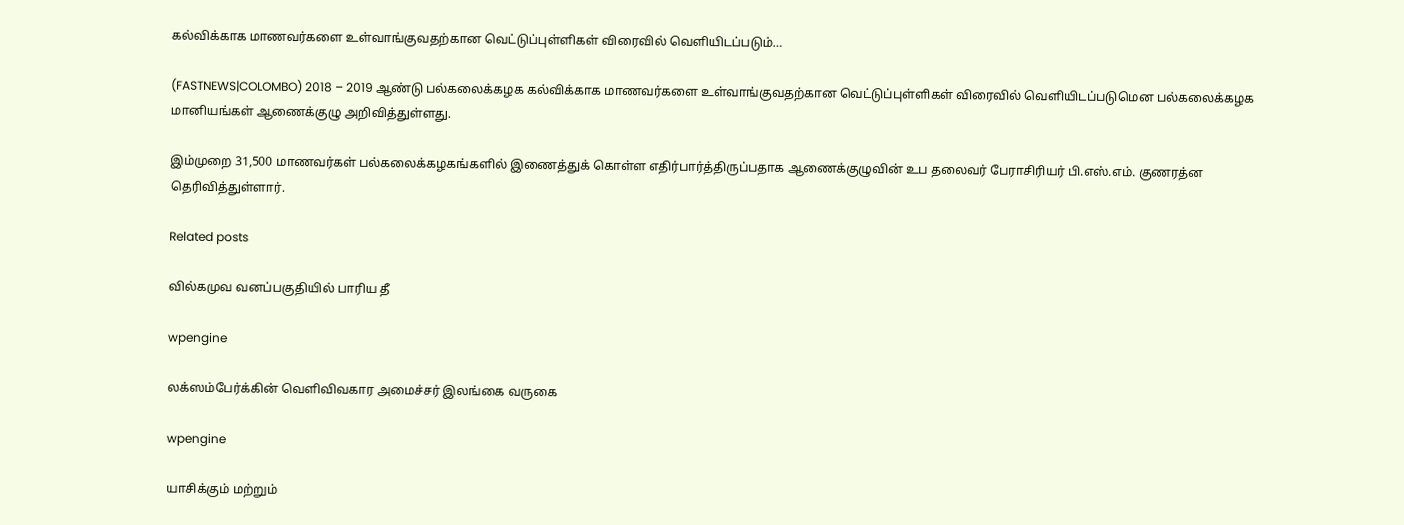கல்விக்காக மாணவர்களை உள்வாங்குவதற்கான வெட்டுப்புள்ளிகள் விரைவில் வெளியிடப்படும்…

(FASTNEWS|COLOMBO) 2018 – 2019 ஆண்டு பல்கலைக்கழக கல்விக்காக மாணவர்களை உள்வாங்குவதற்கான வெட்டுப்புள்ளிகள் விரைவில் வெளியிடப்படுமென பல்கலைக்கழக மானியங்கள் ஆணைக்குழு அறிவித்துள்ளது.

இம்முறை 31,500 மாணவர்கள் பல்கலைக்கழகங்களில் இணைத்துக் கொள்ள எதிர்பார்த்திருப்பதாக ஆணைக்குழுவின் உப தலைவர் பேராசிரியர் பி.எஸ்.எம். குணரத்ன தெரிவித்துள்ளார்.

Related posts

வில்கமுவ வனப்பகுதியில் பாரிய தீ

wpengine

லக்ஸம்பேர்க்கின் வெளிவிவகார அமைச்சர் இலங்கை வருகை

wpengine

யாசிக்கும் மற்றும்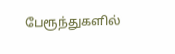பேரூந்துகளில்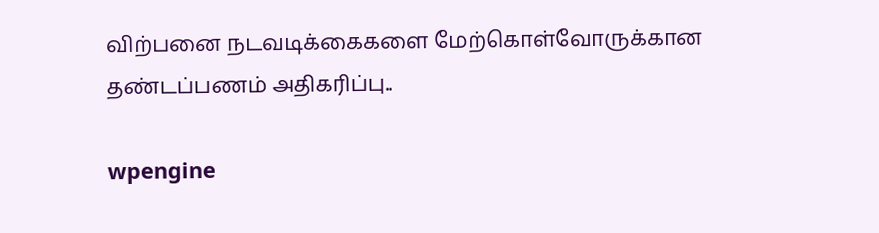விற்பனை நடவடிக்கைகளை மேற்கொள்வோருக்கான தண்டப்பணம் அதிகரிப்பு..

wpengine